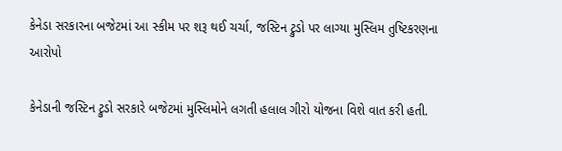કેનેડા સરકારના બજેટમાં આ સ્કીમ પર શરૂ થઈ ચર્ચા, જસ્ટિન ટ્રુડો પર લાગ્યા મુસ્લિમ તુષ્ટિકરણના આરોપો

કેનેડાની જસ્ટિન ટ્રુડો સરકારે બજેટમાં મુસ્લિમોને લગતી હલાલ ગીરો યોજના વિશે વાત કરી હતી.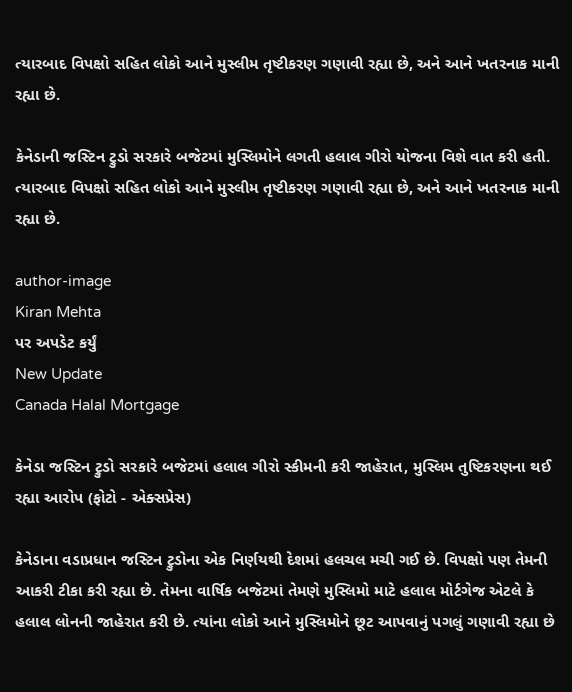ત્યારબાદ વિપક્ષો સહિત લોકો આને મુસ્લીમ તૃષ્ટીકરણ ગણાવી રહ્યા છે, અને આને ખતરનાક માની રહ્યા છે.

કેનેડાની જસ્ટિન ટ્રુડો સરકારે બજેટમાં મુસ્લિમોને લગતી હલાલ ગીરો યોજના વિશે વાત કરી હતી. ત્યારબાદ વિપક્ષો સહિત લોકો આને મુસ્લીમ તૃષ્ટીકરણ ગણાવી રહ્યા છે, અને આને ખતરનાક માની રહ્યા છે.

author-image
Kiran Mehta
પર અપડેટ કર્યું
New Update
Canada Halal Mortgage

કેનેડા જસ્ટિન ટ્રુડો સરકારે બજેટમાં હલાલ ગીરો સ્કીમની કરી જાહેરાત, મુસ્લિમ તુષ્ટિકરણના થઈ રહ્યા આરોપ (ફોટો - એક્સપ્રેસ)

કેનેડાના વડાપ્રધાન જસ્ટિન ટ્રુડોના એક નિર્ણયથી દેશમાં હલચલ મચી ગઈ છે. વિપક્ષો પણ તેમની આકરી ટીકા કરી રહ્યા છે. તેમના વાર્ષિક બજેટમાં તેમણે મુસ્લિમો માટે હલાલ મોર્ટગેજ એટલે કે હલાલ લોનની જાહેરાત કરી છે. ત્યાંના લોકો આને મુસ્લિમોને છૂટ આપવાનું પગલું ગણાવી રહ્યા છે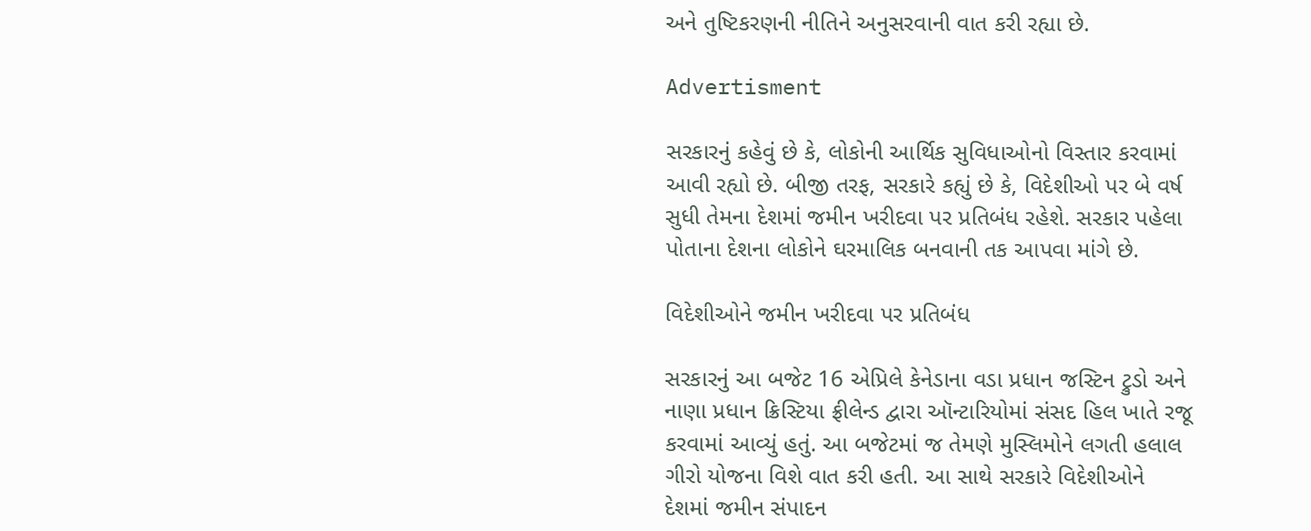અને તુષ્ટિકરણની નીતિને અનુસરવાની વાત કરી રહ્યા છે.

Advertisment

સરકારનું કહેવું છે કે, લોકોની આર્થિક સુવિધાઓનો વિસ્તાર કરવામાં આવી રહ્યો છે. બીજી તરફ, સરકારે કહ્યું છે કે, વિદેશીઓ પર બે વર્ષ સુધી તેમના દેશમાં જમીન ખરીદવા પર પ્રતિબંધ રહેશે. સરકાર પહેલા પોતાના દેશના લોકોને ઘરમાલિક બનવાની તક આપવા માંગે છે.

વિદેશીઓને જમીન ખરીદવા પર પ્રતિબંધ

સરકારનું આ બજેટ 16 એપ્રિલે કેનેડાના વડા પ્રધાન જસ્ટિન ટ્રુડો અને નાણા પ્રધાન ક્રિસ્ટિયા ફ્રીલેન્ડ દ્વારા ઑન્ટારિયોમાં સંસદ હિલ ખાતે રજૂ કરવામાં આવ્યું હતું. આ બજેટમાં જ તેમણે મુસ્લિમોને લગતી હલાલ ગીરો યોજના વિશે વાત કરી હતી. આ સાથે સરકારે વિદેશીઓને દેશમાં જમીન સંપાદન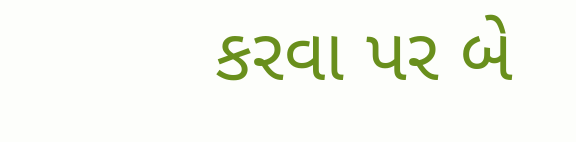કરવા પર બે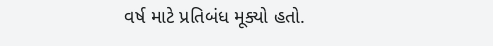વર્ષ માટે પ્રતિબંધ મૂક્યો હતો.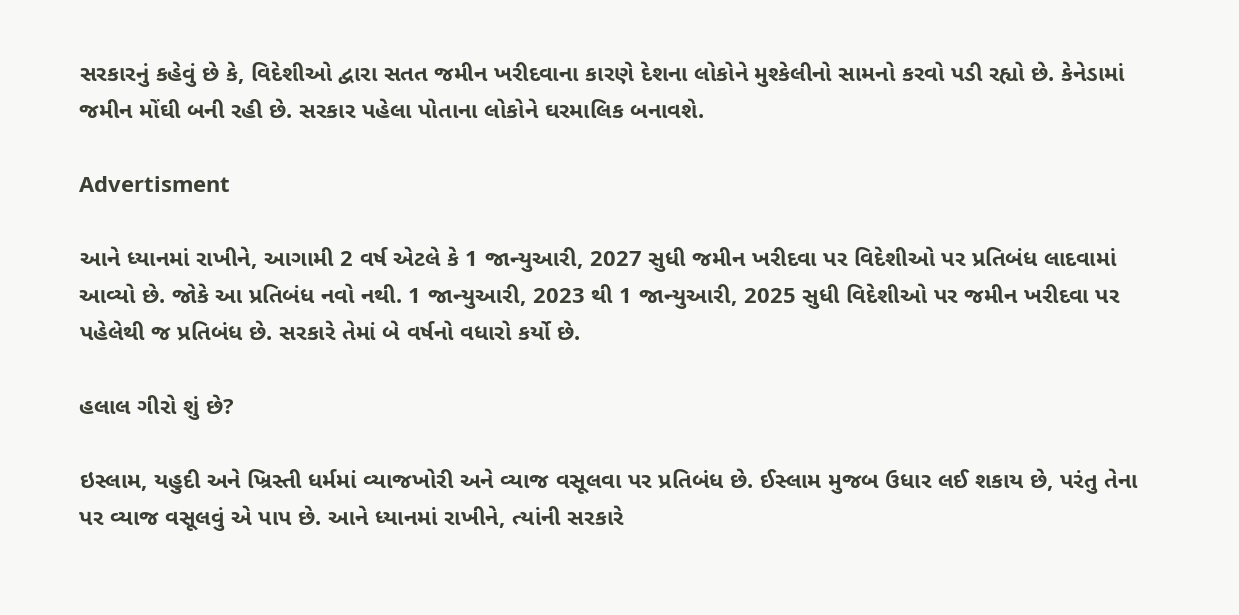સરકારનું કહેવું છે કે, વિદેશીઓ દ્વારા સતત જમીન ખરીદવાના કારણે દેશના લોકોને મુશ્કેલીનો સામનો કરવો પડી રહ્યો છે. કેનેડામાં જમીન મોંઘી બની રહી છે. સરકાર પહેલા પોતાના લોકોને ઘરમાલિક બનાવશે.

Advertisment

આને ધ્યાનમાં રાખીને, આગામી 2 વર્ષ એટલે કે 1 જાન્યુઆરી, 2027 સુધી જમીન ખરીદવા પર વિદેશીઓ પર પ્રતિબંધ લાદવામાં આવ્યો છે. જોકે આ પ્રતિબંધ નવો નથી. 1 જાન્યુઆરી, 2023 થી 1 જાન્યુઆરી, 2025 સુધી વિદેશીઓ પર જમીન ખરીદવા પર પહેલેથી જ પ્રતિબંધ છે. સરકારે તેમાં બે વર્ષનો વધારો કર્યો છે.

હલાલ ગીરો શું છે?

ઇસ્લામ, યહુદી અને ખ્રિસ્તી ધર્મમાં વ્યાજખોરી અને વ્યાજ વસૂલવા પર પ્રતિબંધ છે. ઈસ્લામ મુજબ ઉધાર લઈ શકાય છે, પરંતુ તેના પર વ્યાજ વસૂલવું એ પાપ છે. આને ધ્યાનમાં રાખીને, ત્યાંની સરકારે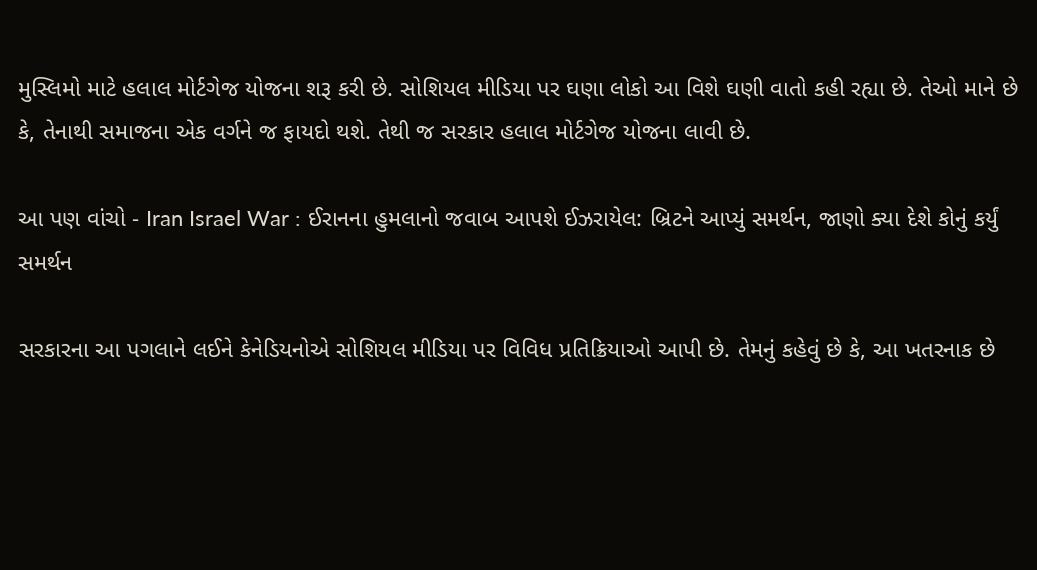મુસ્લિમો માટે હલાલ મોર્ટગેજ યોજના શરૂ કરી છે. સોશિયલ મીડિયા પર ઘણા લોકો આ વિશે ઘણી વાતો કહી રહ્યા છે. તેઓ માને છે કે, તેનાથી સમાજના એક વર્ગને જ ફાયદો થશે. તેથી જ સરકાર હલાલ મોર્ટગેજ યોજના લાવી છે.

આ પણ વાંચો - Iran Israel War : ઈરાનના હુમલાનો જવાબ આપશે ઈઝરાયેલ: બ્રિટને આપ્યું સમર્થન, જાણો ક્યા દેશે કોનું કર્યું સમર્થન

સરકારના આ પગલાને લઈને કેનેડિયનોએ સોશિયલ મીડિયા પર વિવિધ પ્રતિક્રિયાઓ આપી છે. તેમનું કહેવું છે કે, આ ખતરનાક છે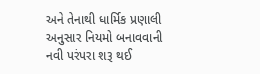અને તેનાથી ધાર્મિક પ્રણાલી અનુસાર નિયમો બનાવવાની નવી પરંપરા શરૂ થઈ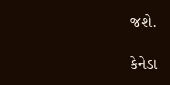જશે.

કેનેડા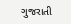ગુજરાતી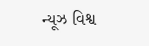ન્યૂઝ વિશ્વ